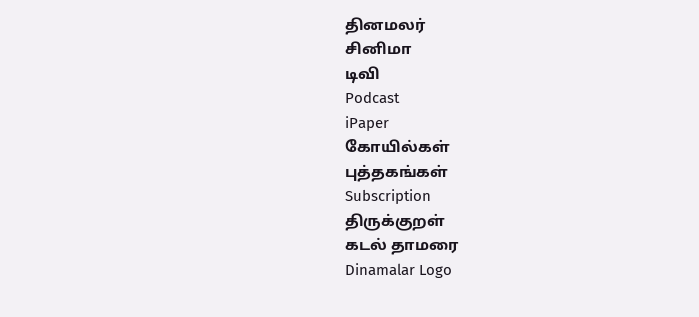தினமலர்
சினிமா
டிவி
Podcast
iPaper
கோயில்கள்
புத்தகங்கள்
Subscription
திருக்குறள்
கடல் தாமரை
Dinamalar Logo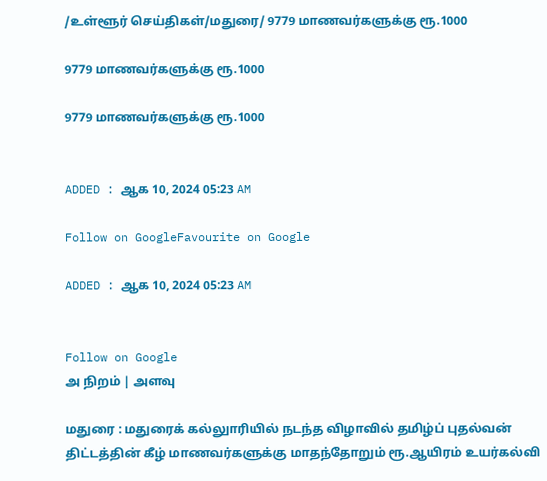/உள்ளூர் செய்திகள்/மதுரை/ 9779 மாணவர்களுக்கு ரூ.1000

9779 மாணவர்களுக்கு ரூ.1000

9779 மாணவர்களுக்கு ரூ.1000


ADDED : ஆக 10, 2024 05:23 AM

Follow on GoogleFavourite on Google

ADDED : ஆக 10, 2024 05:23 AM


Follow on Google
அ நிறம் | அளவு

மதுரை : மதுரைக் கல்லுாரியில் நடந்த விழாவில் தமிழ்ப் புதல்வன் திட்டத்தின் கீழ் மாணவர்களுக்கு மாதந்தோறும் ரூ.ஆயிரம் உயர்கல்வி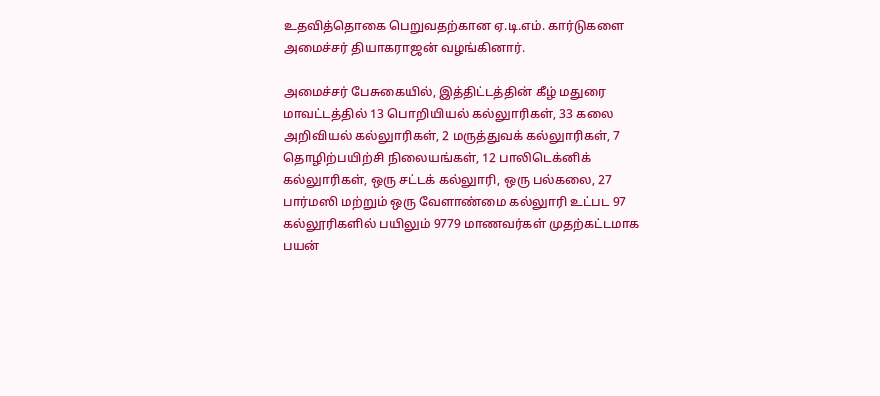உதவித்தொகை பெறுவதற்கான ஏ.டி.எம். கார்டுகளை அமைச்சர் தியாகராஜன் வழங்கினார்.

அமைச்சர் பேசுகையில், இத்திட்டத்தின் கீழ் மதுரை மாவட்டத்தில் 13 பொறியியல் கல்லுாரிகள், 33 கலை அறிவியல் கல்லுாரிகள், 2 மருத்துவக் கல்லுாரிகள், 7 தொழிற்பயிற்சி நிலையங்கள், 12 பாலிடெக்னிக் கல்லுாரிகள், ஒரு சட்டக் கல்லுாரி, ஒரு பல்கலை, 27 பார்மஸி மற்றும் ஒரு வேளாண்மை கல்லுாரி உட்பட 97 கல்லூரிகளில் பயிலும் 9779 மாணவர்கள் முதற்கட்டமாக பயன்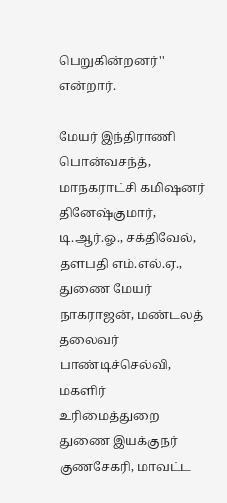பெறுகின்றனர்'' என்றார்.

மேயர் இந்திராணி பொன்வசந்த், மாநகராட்சி கமிஷனர் தினேஷ்குமார், டி.ஆர்.ஓ., சக்திவேல், தளபதி எம்.எல்.ஏ., துணை மேயர் நாகராஜன், மண்டலத் தலைவர் பாண்டிச்செல்வி, மகளிர் உரிமைத்துறை துணை இயக்குநர் குணசேகரி, மாவட்ட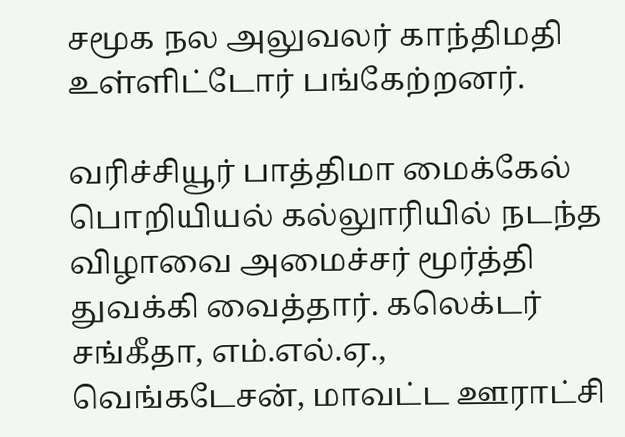சமூக நல அலுவலர் காந்திமதி உள்ளிட்டோர் பங்கேற்றனர்.

வரிச்சியூர் பாத்திமா மைக்கேல் பொறியியல் கல்லுாரியில் நடந்த விழாவை அமைச்சர் மூர்த்தி துவக்கி வைத்தார். கலெக்டர் சங்கீதா, எம்.எல்.ஏ., வெங்கடேசன், மாவட்ட ஊராட்சி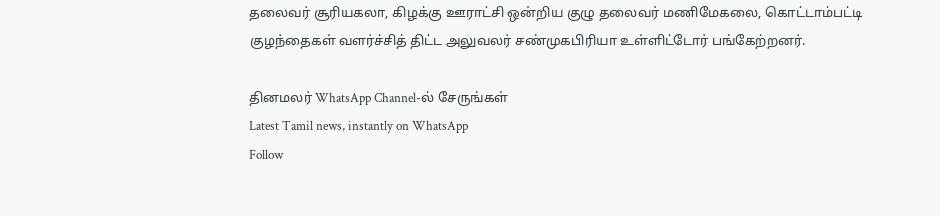தலைவர் சூரியகலா, கிழக்கு ஊராட்சி ஒன்றிய குழு தலைவர் மணிமேகலை, கொட்டாம்பட்டி குழந்தைகள் வளர்ச்சித் திட்ட அலுவலர் சண்முகபிரியா உள்ளிட்டோர் பங்கேற்றனர்.

தினமலர் WhatsApp Channel-ல் சேருங்கள்
Latest Tamil news, instantly on WhatsApp
Follow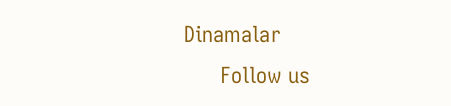Dinamalar
      Follow us